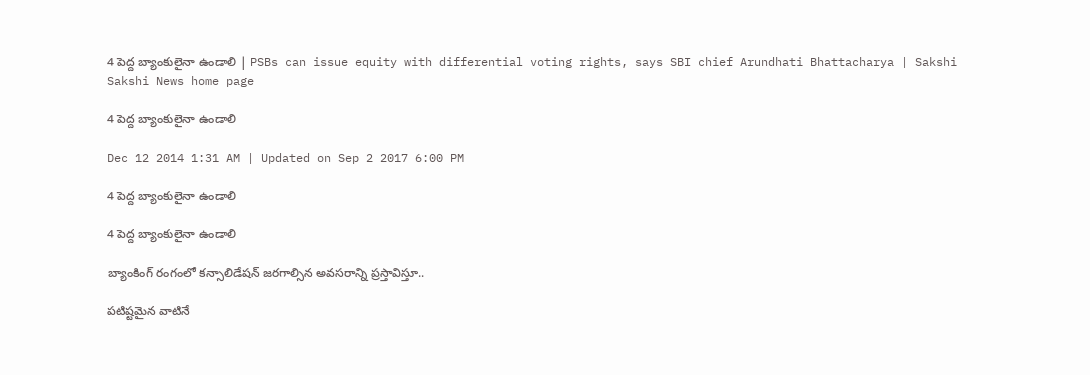4 పెద్ద బ్యాంకులైనా ఉండాలి | PSBs can issue equity with differential voting rights, says SBI chief Arundhati Bhattacharya | Sakshi
Sakshi News home page

4 పెద్ద బ్యాంకులైనా ఉండాలి

Dec 12 2014 1:31 AM | Updated on Sep 2 2017 6:00 PM

4 పెద్ద బ్యాంకులైనా ఉండాలి

4 పెద్ద బ్యాంకులైనా ఉండాలి

బ్యాంకింగ్ రంగంలో కన్సాలిడేషన్ జరగాల్సిన అవసరాన్ని ప్రస్తావిస్తూ..

పటిష్టమైన వాటినే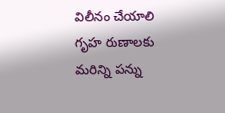విలీనం చేయాలి
గృహ రుణాలకు మరిన్ని పన్ను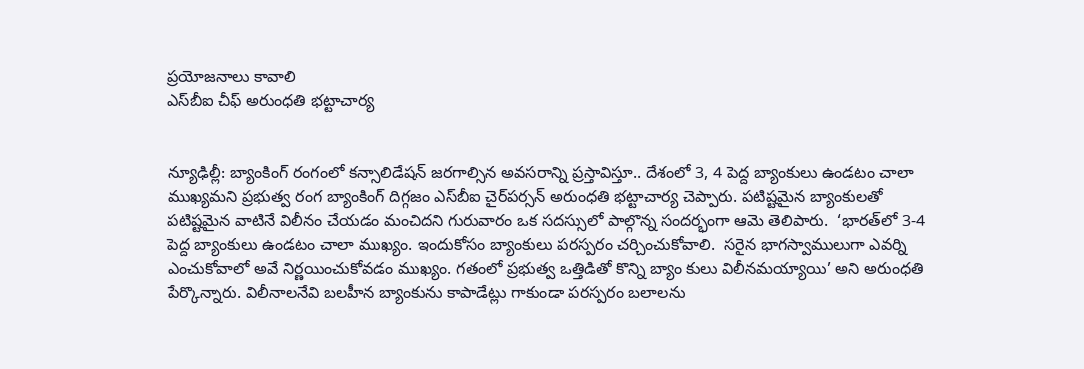ప్రయోజనాలు కావాలి
ఎస్‌బీఐ చీఫ్ అరుంధతి భట్టాచార్య


న్యూఢిల్లీ: బ్యాంకింగ్ రంగంలో కన్సాలిడేషన్ జరగాల్సిన అవసరాన్ని ప్రస్తావిస్తూ.. దేశంలో 3, 4 పెద్ద బ్యాంకులు ఉండటం చాలా ముఖ్యమని ప్రభుత్వ రంగ బ్యాంకింగ్ దిగ్గజం ఎస్‌బీఐ చైర్‌పర్సన్ అరుంధతి భట్టాచార్య చెప్పారు. పటిష్టమైన బ్యాంకులతో పటిష్టమైన వాటినే విలీనం చేయడం మంచిదని గురువారం ఒక సదస్సులో పాల్గొన్న సందర్భంగా ఆమె తెలిపారు.  ‘భారత్‌లో 3-4 పెద్ద బ్యాంకులు ఉండటం చాలా ముఖ్యం. ఇందుకోసం బ్యాంకులు పరస్పరం చర్చించుకోవాలి.  సరైన భాగస్వాములుగా ఎవర్ని ఎంచుకోవాలో అవే నిర్ణయించుకోవడం ముఖ్యం. గతంలో ప్రభుత్వ ఒత్తిడితో కొన్ని బ్యాం కులు విలీనమయ్యాయి’ అని అరుంధతి పేర్కొన్నారు. విలీనాలనేవి బలహీన బ్యాంకును కాపాడేట్లు గాకుండా పరస్పరం బలాలను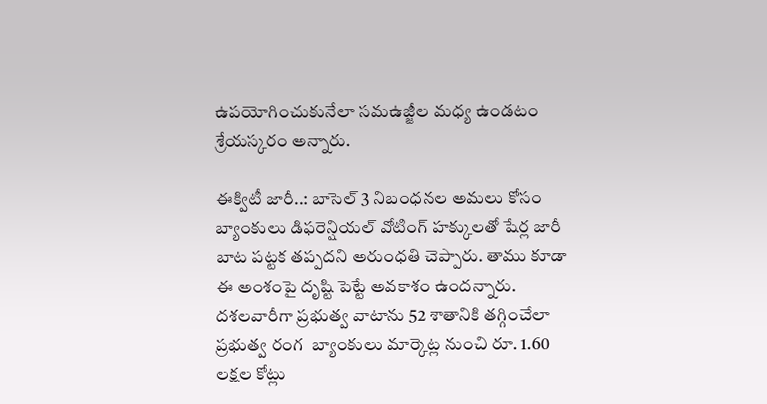ఉపయోగించుకునేలా సమఉజ్జీల మధ్య ఉండటం శ్రేయస్కరం అన్నారు.

ఈక్విటీ జారీ..: బాసెల్ 3 నిబంధనల అమలు కోసం బ్యాంకులు డిఫరెన్షియల్ వోటింగ్ హక్కులతో షేర్ల జారీ బాట పట్టక తప్పదని అరుంధతి చెప్పారు. తాము కూడా ఈ అంశంపై దృష్టి పెట్టే అవకాశం ఉందన్నారు. దశలవారీగా ప్రభుత్వ వాటాను 52 శాతానికి తగ్గించేలా ప్రభుత్వ రంగ  బ్యాంకులు మార్కెట్ల నుంచి రూ. 1.60 లక్షల కోట్లు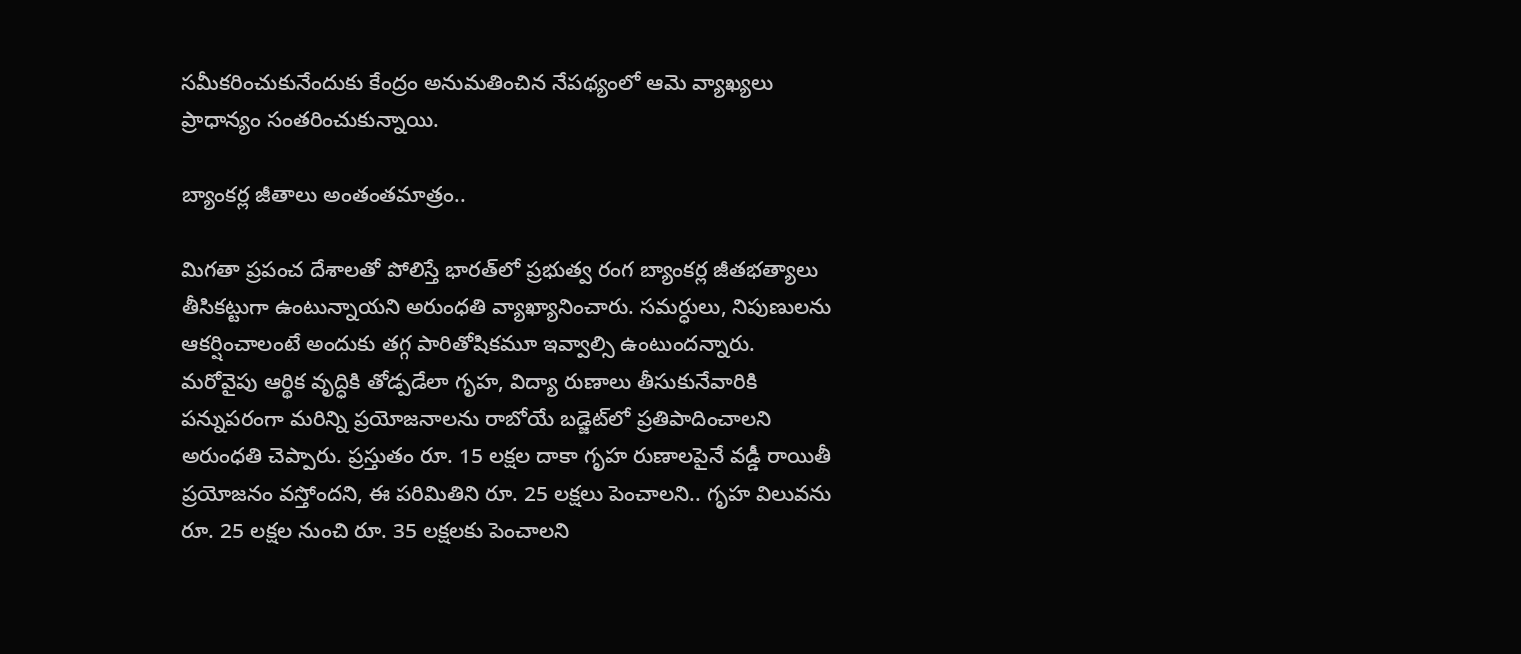సమీకరించుకునేందుకు కేంద్రం అనుమతించిన నేపథ్యంలో ఆమె వ్యాఖ్యలు ప్రాధాన్యం సంతరించుకున్నాయి.

బ్యాంకర్ల జీతాలు అంతంతమాత్రం..

మిగతా ప్రపంచ దేశాలతో పోలిస్తే భారత్‌లో ప్రభుత్వ రంగ బ్యాంకర్ల జీతభత్యాలు తీసికట్టుగా ఉంటున్నాయని అరుంధతి వ్యాఖ్యానించారు. సమర్ధులు, నిపుణులను ఆకర్షించాలంటే అందుకు తగ్గ పారితోషికమూ ఇవ్వాల్సి ఉంటుందన్నారు. మరోవైపు ఆర్థిక వృద్ధికి తోడ్పడేలా గృహ, విద్యా రుణాలు తీసుకునేవారికి పన్నుపరంగా మరిన్ని ప్రయోజనాలను రాబోయే బడ్జెట్‌లో ప్రతిపాదించాలని అరుంధతి చెప్పారు. ప్రస్తుతం రూ. 15 లక్షల దాకా గృహ రుణాలపైనే వడ్డీ రాయితీ ప్రయోజనం వస్తోందని, ఈ పరిమితిని రూ. 25 లక్షలు పెంచాలని.. గృహ విలువను రూ. 25 లక్షల నుంచి రూ. 35 లక్షలకు పెంచాలని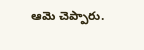ఆమె చెప్పారు.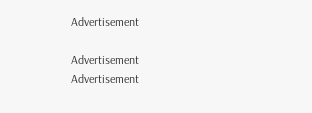Advertisement

Advertisement
Advertisement